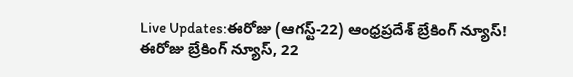Live Updates:ఈరోజు (ఆగస్ట్-22) ఆంధ్రప్రదేశ్ బ్రేకింగ్ న్యూస్!
ఈరోజు బ్రేకింగ్ న్యూస్, 22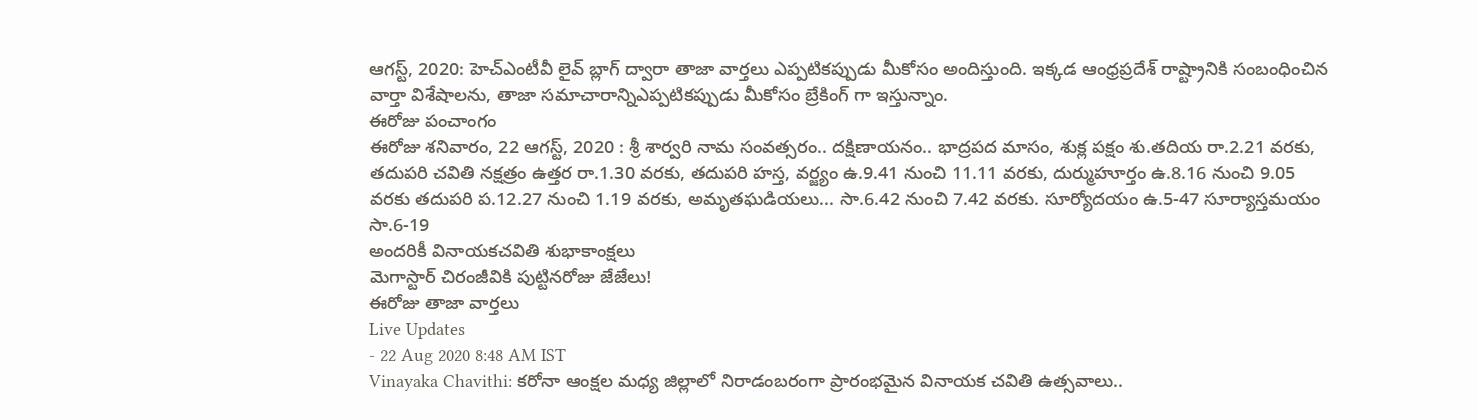ఆగస్ట్, 2020: హెచ్ఎంటీవీ లైవ్ బ్లాగ్ ద్వారా తాజా వార్తలు ఎప్పటికప్పుడు మీకోసం అందిస్తుంది. ఇక్కడ ఆంధ్రప్రదేశ్ రాష్ట్రానికి సంబంధించిన వార్తా విశేషాలను, తాజా సమాచారాన్నిఎప్పటికప్పుడు మీకోసం బ్రేకింగ్ గా ఇస్తున్నాం.
ఈరోజు పంచాంగం
ఈరోజు శనివారం, 22 ఆగస్ట్, 2020 : శ్రీ శార్వరి నామ సంవత్సరం.. దక్షిణాయనం.. భాద్రపద మాసం, శుక్ల పక్షం శు.తదియ రా.2.21 వరకు, తదుపరి చవితి నక్షత్రం ఉత్తర రా.1.30 వరకు, తదుపరి హస్త, వర్జ్యం ఉ.9.41 నుంచి 11.11 వరకు, దుర్ముహూర్తం ఉ.8.16 నుంచి 9.05 వరకు తదుపరి ప.12.27 నుంచి 1.19 వరకు, అమృతఘడియలు... సా.6.42 నుంచి 7.42 వరకు. సూర్యోదయం ఉ.5-47 సూర్యాస్తమయం సా.6-19
అందరికీ వినాయకచవితి శుభాకాంక్షలు
మెగాస్టార్ చిరంజీవికి పుట్టినరోజు జేజేలు!
ఈరోజు తాజా వార్తలు
Live Updates
- 22 Aug 2020 8:48 AM IST
Vinayaka Chavithi: కరోనా ఆంక్షల మధ్య జిల్లాలో నిరాడంబరంగా ప్రారంభమైన వినాయక చవితి ఉత్సవాలు..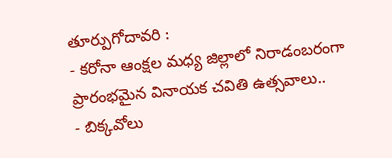తూర్పుగోదావరి :
- కరోనా ఆంక్షల మధ్య జిల్లాలో నిరాడంబరంగా ప్రారంభమైన వినాయక చవితి ఉత్సవాలు..
- బిక్కవోలు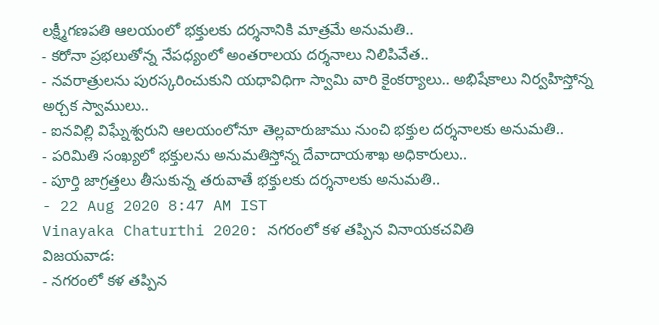లక్ష్మీగణపతి ఆలయంలో భక్తులకు దర్శనానికి మాత్రమే అనుమతి..
- కరోనా ప్రభలుతోన్న నేపధ్యంలో అంతరాలయ దర్శనాలు నిలిపివేత..
- నవరాత్రులను పురస్కరించుకుని యధావిధిగా స్వామి వారి కైంకర్యాలు.. అభిషేకాలు నిర్వహిస్తోన్న అర్చక స్వాములు..
- ఐనవిల్లి విఘ్నేశ్వరుని ఆలయంలోనూ తెల్లవారుజాము నుంచి భక్తుల దర్శనాలకు అనుమతి..
- పరిమితి సంఖ్యలో భక్తులను అనుమతిస్తోన్న దేవాదాయశాఖ అధికారులు..
- పూర్తి జాగ్రత్తలు తీసుకున్న తరువాతే భక్తులకు దర్శనాలకు అనుమతి..
- 22 Aug 2020 8:47 AM IST
Vinayaka Chaturthi 2020: నగరంలో కళ తప్పిన వినాయకచవితి
విజయవాడ:
- నగరంలో కళ తప్పిన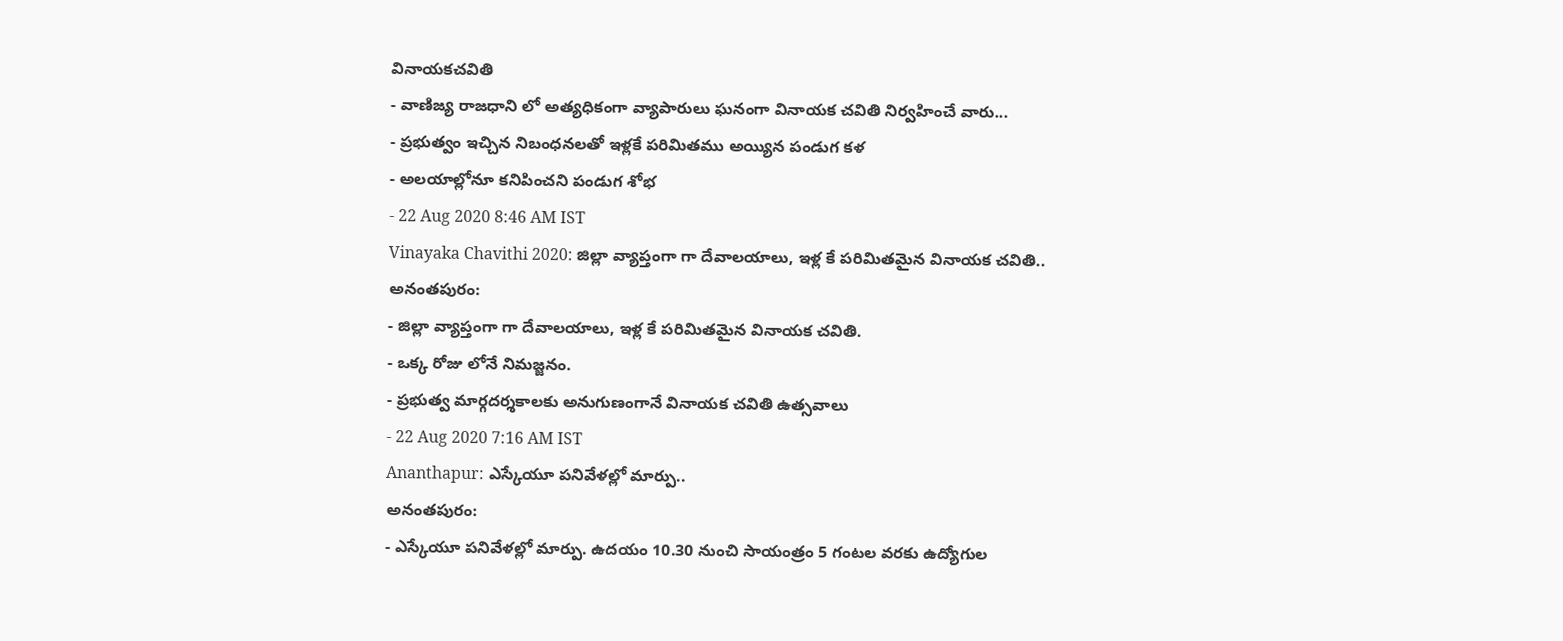వినాయకచవితి
- వాణిజ్య రాజధాని లో అత్యధికంగా వ్యాపారులు ఘనంగా వినాయక చవితి నిర్వహించే వారు...
- ప్రభుత్వం ఇచ్చిన నిబంధనలతో ఇళ్లకే పరిమితము అయ్యిన పండుగ కళ
- అలయాల్లోనూ కనిపించని పండుగ శోభ
- 22 Aug 2020 8:46 AM IST
Vinayaka Chavithi 2020: జిల్లా వ్యాప్తంగా గా దేవాలయాలు, ఇళ్ల కే పరిమితమైన వినాయక చవితి..
అనంతపురం:
- జిల్లా వ్యాప్తంగా గా దేవాలయాలు, ఇళ్ల కే పరిమితమైన వినాయక చవితి.
- ఒక్క రోజు లోనే నిమజ్జనం.
- ప్రభుత్వ మార్గదర్శకాలకు అనుగుణంగానే వినాయక చవితి ఉత్సవాలు
- 22 Aug 2020 7:16 AM IST
Ananthapur: ఎస్కేయూ పనివేళల్లో మార్పు..
అనంతపురం:
- ఎస్కేయూ పనివేళల్లో మార్పు. ఉదయం 10.30 నుంచి సాయంత్రం 5 గంటల వరకు ఉద్యోగుల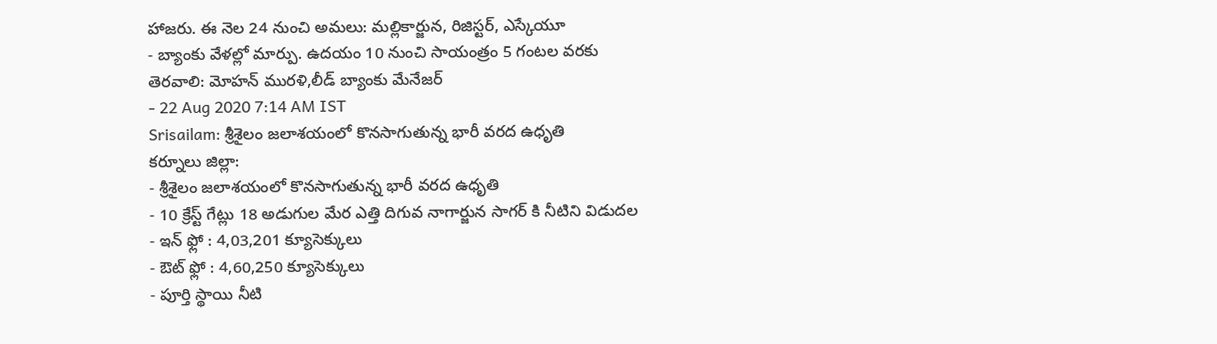హాజరు. ఈ నెల 24 నుంచి అమలు: మల్లికార్జున, రిజిస్టర్, ఎస్కేయూ
- బ్యాంకు వేళల్లో మార్పు. ఉదయం 10 నుంచి సాయంత్రం 5 గంటల వరకు తెరవాలి: మోహన్ మురళి,లీడ్ బ్యాంకు మేనేజర్
- 22 Aug 2020 7:14 AM IST
Srisailam: శ్రీశైలం జలాశయంలో కొనసాగుతున్న భారీ వరద ఉధృతి
కర్నూలు జిల్లా:
- శ్రీశైలం జలాశయంలో కొనసాగుతున్న భారీ వరద ఉధృతి
- 10 క్రేస్ట్ గేట్లు 18 అడుగుల మేర ఎత్తి దిగువ నాగార్జున సాగర్ కి నీటిని విడుదల
- ఇన్ ఫ్లో : 4,03,201 క్యూసెక్కులు
- ఔట్ ఫ్లో : 4,60,250 క్యూసెక్కులు
- పూర్తి స్థాయి నీటి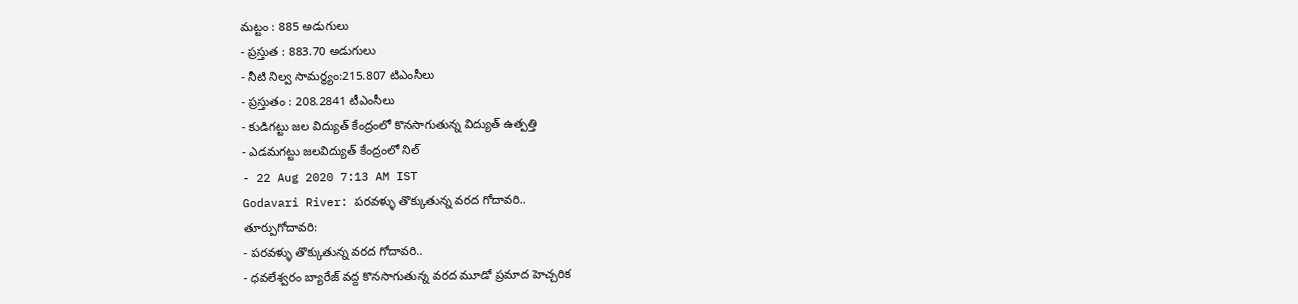మట్టం : 885 అడుగులు
- ప్రస్తుత : 883.70 అడుగులు
- నీటి నిల్వ సామర్ధ్యం:215.807 టిఎంసీలు
- ప్రస్తుతం : 208.2841 టీఎంసీలు
- కుడిగట్టు జల విద్యుత్ కేంద్రంలో కొనసాగుతున్న విద్యుత్ ఉత్పత్తి
- ఎడమగట్టు జలవిద్యుత్ కేంద్రంలో నిల్
- 22 Aug 2020 7:13 AM IST
Godavari River: పరవళ్ళు తొక్కుతున్న వరద గోదావరి..
తూర్పుగోదావరి:
- పరవళ్ళు తొక్కుతున్న వరద గోదావరి..
- ధవలేశ్వరం బ్యారేజ్ వద్ద కొనసాగుతున్న వరద మూడో ప్రమాద హెచ్చరిక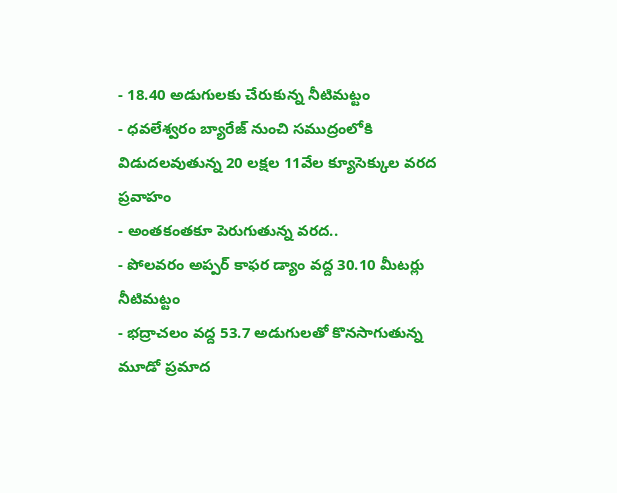- 18.40 అడుగులకు చేరుకున్న నీటిమట్టం
- ధవలేశ్వరం బ్యారేజ్ నుంచి సముద్రంలోకి విడుదలవుతున్న 20 లక్షల 11వేల క్యూసెక్కుల వరద ప్రవాహం
- అంతకంతకూ పెరుగుతున్న వరద..
- పోలవరం అప్పర్ కాఫర డ్యాం వద్ద 30.10 మీటర్లు నీటిమట్టం
- భద్రాచలం వద్ద 53.7 అడుగులతో కొనసాగుతున్న మూడో ప్రమాద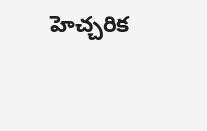హెచ్చరిక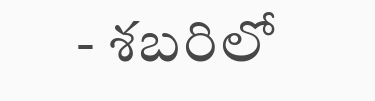- శబరిలో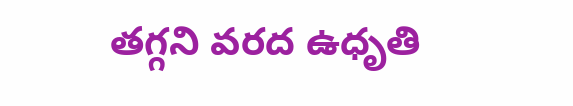తగ్గని వరద ఉధృతి